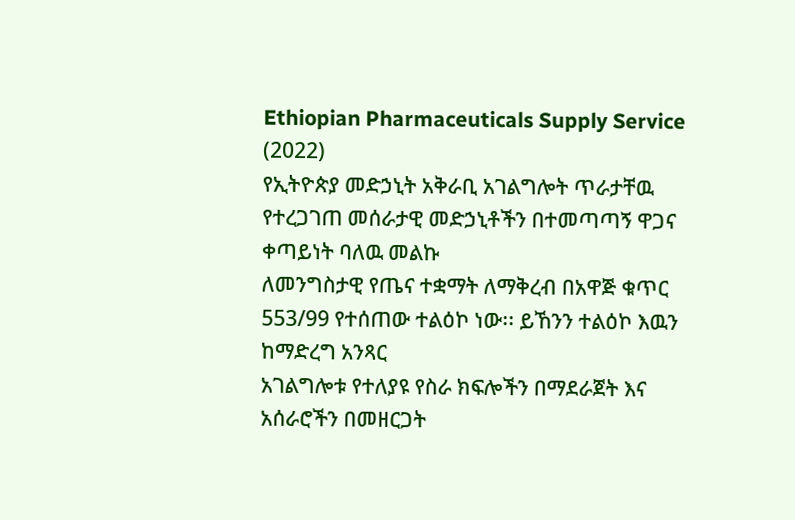Ethiopian Pharmaceuticals Supply Service
(2022)
የኢትዮጵያ መድኃኒት አቅራቢ አገልግሎት ጥራታቸዉ የተረጋገጠ መሰራታዊ መድኃኒቶችን በተመጣጣኝ ዋጋና ቀጣይነት ባለዉ መልኩ
ለመንግስታዊ የጤና ተቋማት ለማቅረብ በአዋጅ ቁጥር 553/99 የተሰጠው ተልዕኮ ነው፡፡ ይኸንን ተልዕኮ እዉን ከማድረግ አንጻር
አገልግሎቱ የተለያዩ የስራ ክፍሎችን በማደራጀት እና አሰራሮችን በመዘርጋት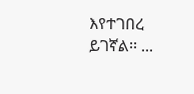እየተገበረ ይገኛል፡፡ ...